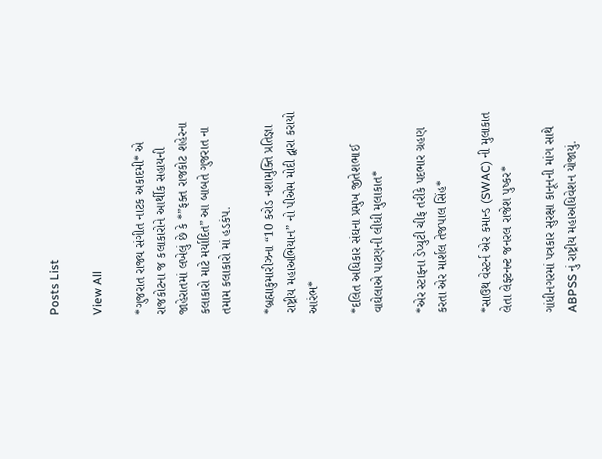Posts List

View All

*ગુજરાત રાજ્ય સંગીત નાટક અકાદમી* એ રાજકોટના જ કલાકારોને આર્થીક સહાયની જાહેરાતમાં લખેલું છે કે *”ફક્ત રાજકોટ શહેરના કલાકારો માટે મર્યાદિત” આ બાબતે ગુજરાત ના તમામ કલાકારો માં હડકંપ.

*બ્રહ્માકુમારીઝના “10 કરોડ નશામુક્તિ પ્રતિજ્ઞા રાષ્ટ્રીય મહાઅભિયાન” નો પીએમ મોદી દ્વારા કરાયો આરંભ*

*દલિત અધિકાર સંઘના પ્રમુખ જીતેશભાઈ વાઘેલાએ પાટણની લીધી મુલાકાત*

*એર સ્ટાફના ડેપ્યુટી ચીફ તરીકે પદભાર ગ્રહણ કરતા એર માર્શલ તેજપાલ સિંહ*

*સાઉથ વેસ્ટર્ન એર કમાન્ડ (SWAC) ની મુલાકાત લેતા લેફ્ટનન્ટ જનરલ રાજેશ પુષ્કર*

ગાંધીનગરમાં પત્રકાર સુરક્ષા કાનૂનની માંગ સાથે ABPSS નું રાષ્ટ્રીય મહાઅધિવેશન યોજાયું.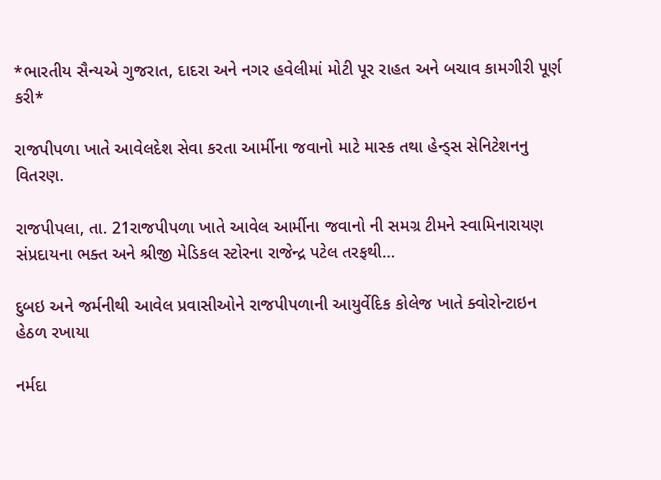*ભારતીય સૈન્યએ ગુજરાત, દાદરા અને નગર હવેલીમાં મોટી પૂર રાહત અને બચાવ કામગીરી પૂર્ણ કરી*

રાજપીપળા ખાતે આવેલદેશ સેવા કરતા આર્મીના જવાનો માટે માસ્ક તથા હેન્ડ્સ સેનિટેશનનુ વિતરણ.

રાજપીપલા, તા. 21રાજપીપળા ખાતે આવેલ આર્મીના જવાનો ની સમગ્ર ટીમને સ્વામિનારાયણ સંપ્રદાયના ભક્ત અને શ્રીજી મેડિકલ સ્ટોરના રાજેન્દ્ર પટેલ તરફથી…

દુબઇ અને જર્મનીથી આવેલ પ્રવાસીઓને રાજપીપળાની આયુર્વેદિક કોલેજ ખાતે ક્વોરોન્ટાઇન હેઠળ રખાયા

નર્મદા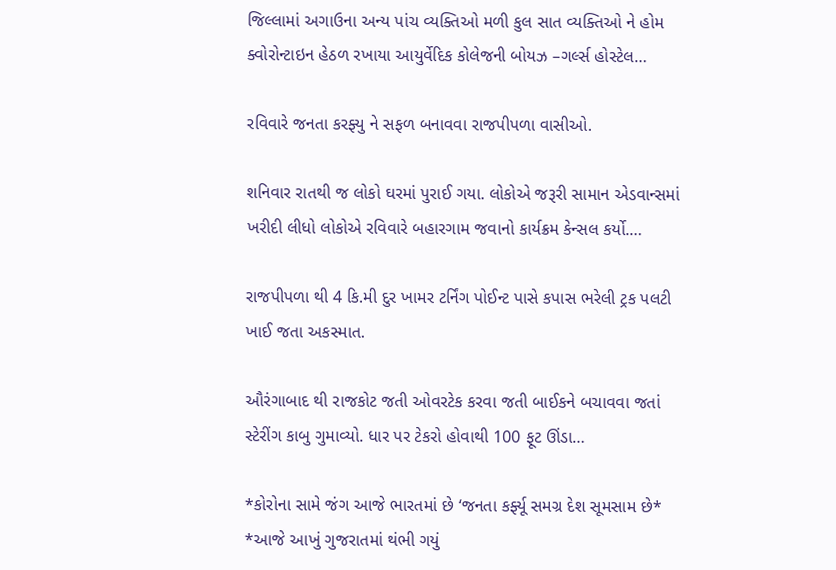જિલ્લામાં અગાઉના અન્ય પાંચ વ્યક્તિઓ મળી કુલ સાત વ્યક્તિઓ ને હોમ ક્વોરોન્ટાઇન હેઠળ રખાયા આયુર્વેદિક કોલેજની બોયઝ –ગર્લ્સ હોસ્ટેલ…

રવિવારે જનતા કરફ્યુ ને સફળ બનાવવા રાજપીપળા વાસીઓ.

શનિવાર રાતથી જ લોકો ઘરમાં પુરાઈ ગયા. લોકોએ જરૂરી સામાન એડવાન્સમાં ખરીદી લીધો લોકોએ રવિવારે બહારગામ જવાનો કાર્યક્રમ કેન્સલ કર્યો.…

રાજપીપળા થી 4 કિ.મી દુર ખામર ટર્નિંગ પોઈન્ટ પાસે કપાસ ભરેલી ટ્રક પલટી ખાઈ જતા અકસ્માત.

ઔરંગાબાદ થી રાજકોટ જતી ઓવરટેક કરવા જતી બાઈકને બચાવવા જતાં સ્ટેરીંગ કાબુ ગુમાવ્યો. ધાર પર ટેકરો હોવાથી 100 ફૂટ ઊંડા…

*કોરોના સામે જંગ આજે ભારતમાં છે ‘જનતા કર્ફ્યૂ સમગ્ર દેશ સૂમસામ છે* *આજે આખું ગુજરાતમાં થંભી ગયું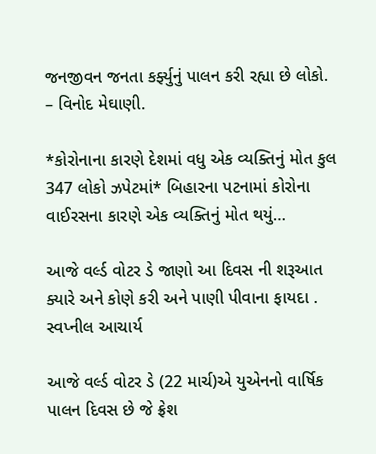જનજીવન જનતા કર્ફ્યુનું પાલન કરી રહ્યા છે લોકો. – વિનોદ મેઘાણી.

*કોરોનાના કારણે દેશમાં વધુ એક વ્યક્તિનું મોત કુલ 347 લોકો ઝપેટમાં* બિહારના પટનામાં કોરોના વાઈરસના કારણે એક વ્યક્તિનું મોત થયું…

આજે વર્લ્ડ વોટર ડે જાણો આ દિવસ ની શરૂઆત ક્યારે અને કોણે કરી અને પાણી પીવાના ફાયદા . સ્વપ્નીલ આચાર્ય

આજે વર્લ્ડ વોટર ડે (22 માર્ચ)એ યુએનનો વાર્ષિક પાલન દિવસ છે જે ફ્રેશ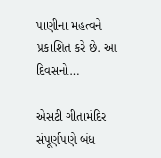પાણીના મહત્વને પ્રકાશિત કરે છે. આ દિવસનો…

એસટી ગીતામંદિર સંપૂર્ણપણે બંધ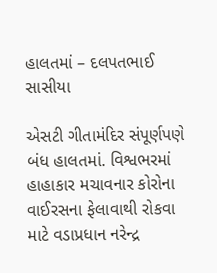હાલતમાં – દલપતભાઈ સાસીયા

એસટી ગીતામંદિર સંપૂર્ણપણે બંધ હાલતમાં. વિશ્વભરમાં હાહાકાર મચાવનાર કોરોના વાઈરસના ફેલાવાથી રોકવા માટે વડાપ્રધાન નરેન્દ્ર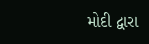મોદી દ્વારા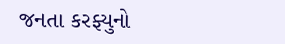જનતા કરફ્યુનો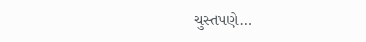ચુસ્તપણે…